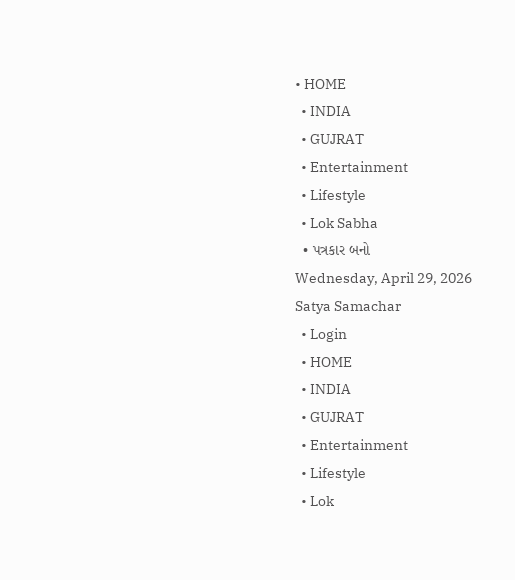• HOME
  • INDIA
  • GUJRAT
  • Entertainment
  • Lifestyle
  • Lok Sabha
  • પત્રકાર બનો
Wednesday, April 29, 2026
Satya Samachar
  • Login
  • HOME
  • INDIA
  • GUJRAT
  • Entertainment
  • Lifestyle
  • Lok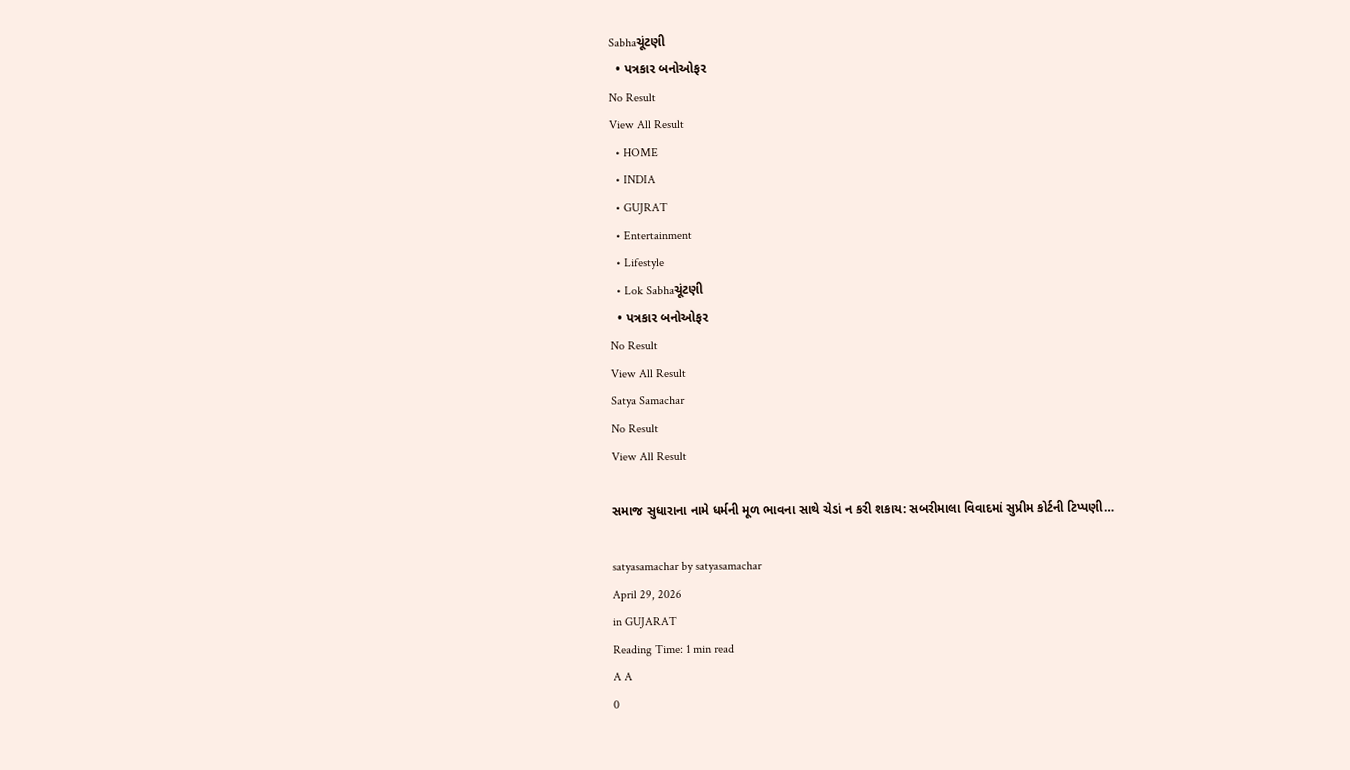Sabhaચૂંટણી
  • પત્રકાર બનોઓફર
No Result
View All Result
  • HOME
  • INDIA
  • GUJRAT
  • Entertainment
  • Lifestyle
  • Lok Sabhaચૂંટણી
  • પત્રકાર બનોઓફર
No Result
View All Result
Satya Samachar
No Result
View All Result

સમાજ સુધારાના નામે ધર્મની મૂળ ભાવના સાથે ચેડાં ન કરી શકાય: સબરીમાલા વિવાદમાં સુપ્રીમ કોર્ટની ટિપ્પણી…

satyasamachar by satyasamachar
April 29, 2026
in GUJARAT
Reading Time: 1 min read
A A
0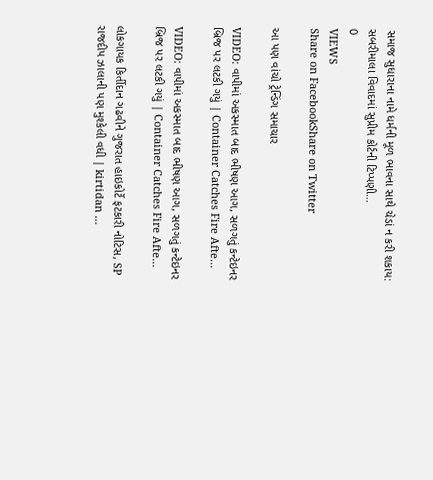સમાજ સુધારાના નામે ધર્મની મૂળ ભાવના સાથે ચેડાં ન કરી શકાય: સબરીમાલા વિવાદમાં સુપ્રીમ કોર્ટની ટિપ્પણી…
0
VIEWS
Share on FacebookShare on Twitter

આ પણ વાંચો ટ્રેન્ડિંગ સમાચાર

VIDEO: વાપીમાં અકસ્માત બાદ ભીષણ આગ, સળગતું કન્ટેઇનર બ્રિજ પર લટકી ગયું | Container Catches Fire Afte…

VIDEO: વાપીમાં અકસ્માત બાદ ભીષણ આગ, સળગતું કન્ટેઇનર બ્રિજ પર લટકી ગયું | Container Catches Fire Afte…

લોકગાયક કિર્તીદાન ગઢવીને ગુજરાત હાઇકોર્ટે ફટકારી નોટિસ, SP રાજદીપ ઝાલાની પણ મુશ્કેલી વધી | kirtidan …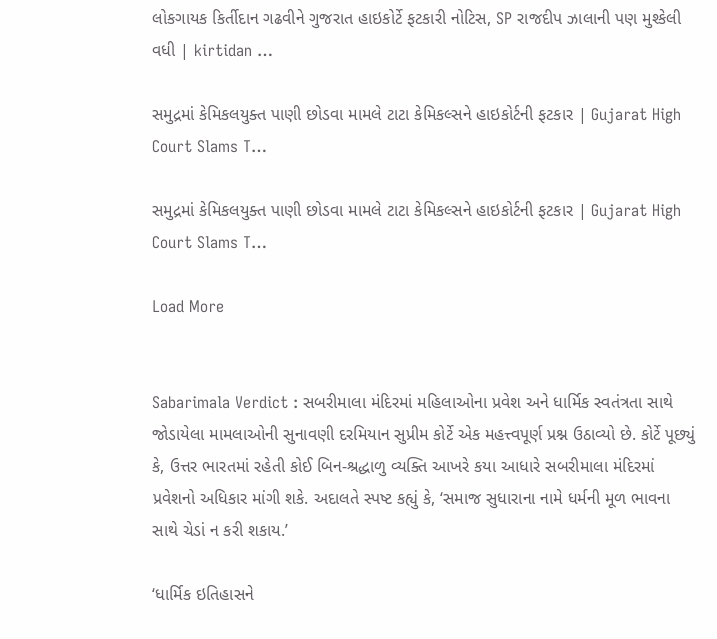લોકગાયક કિર્તીદાન ગઢવીને ગુજરાત હાઇકોર્ટે ફટકારી નોટિસ, SP રાજદીપ ઝાલાની પણ મુશ્કેલી વધી | kirtidan …

સમુદ્રમાં કેમિકલયુક્ત પાણી છોડવા મામલે ટાટા કેમિકલ્સને હાઇકોર્ટની ફટકાર | Gujarat High Court Slams T…

સમુદ્રમાં કેમિકલયુક્ત પાણી છોડવા મામલે ટાટા કેમિકલ્સને હાઇકોર્ટની ફટકાર | Gujarat High Court Slams T…

Load More


Sabarimala Verdict : સબરીમાલા મંદિરમાં મહિલાઓના પ્રવેશ અને ધાર્મિક સ્વતંત્રતા સાથે જોડાયેલા મામલાઓની સુનાવણી દરમિયાન સુપ્રીમ કોર્ટે એક મહત્ત્વપૂર્ણ પ્રશ્ન ઉઠાવ્યો છે. કોર્ટે પૂછ્યું કે, ઉત્તર ભારતમાં રહેતી કોઈ બિન-શ્રદ્ધાળુ વ્યક્તિ આખરે કયા આધારે સબરીમાલા મંદિરમાં પ્રવેશનો અધિકાર માંગી શકે. અદાલતે સ્પષ્ટ કહ્યું કે, ‘સમાજ સુધારાના નામે ધર્મની મૂળ ભાવના સાથે ચેડાં ન કરી શકાય.’

‘ધાર્મિક ઇતિહાસને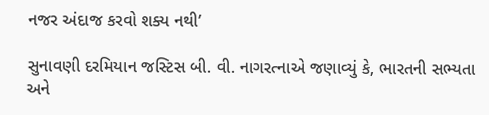નજર અંદાજ કરવો શક્ય નથી’

સુનાવણી દરમિયાન જસ્ટિસ બી. વી. નાગરત્નાએ જણાવ્યું કે, ભારતની સભ્યતા અને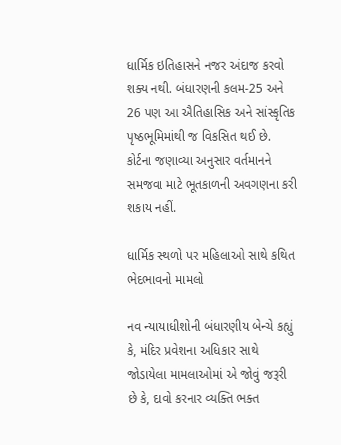ધાર્મિક ઇતિહાસને નજર અંદાજ કરવો શક્ય નથી. બંધારણની કલમ-25 અને 26 પણ આ ઐતિહાસિક અને સાંસ્કૃતિક પૃષ્ઠભૂમિમાંથી જ વિકસિત થઈ છે. કોર્ટના જણાવ્યા અનુસાર વર્તમાનને સમજવા માટે ભૂતકાળની અવગણના કરી શકાય નહીં.

ધાર્મિક સ્થળો પર મહિલાઓ સાથે કથિત ભેદભાવનો મામલો

નવ ન્યાયાધીશોની બંધારણીય બેન્ચે કહ્યું કે, મંદિર પ્રવેશના અધિકાર સાથે જોડાયેલા મામલાઓમાં એ જોવું જરૂરી છે કે, દાવો કરનાર વ્યક્તિ ભક્ત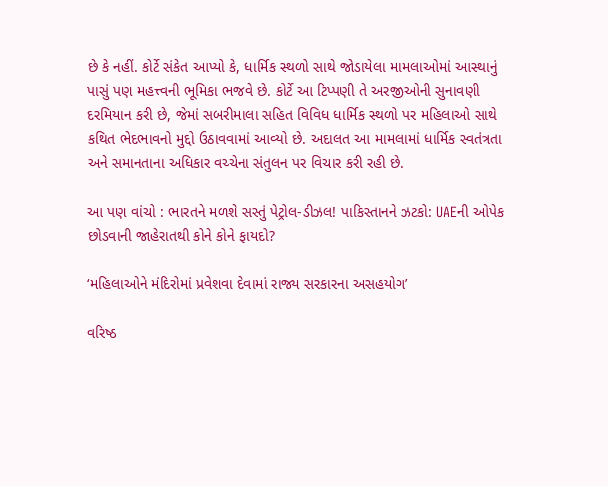છે કે નહીં. કોર્ટે સંકેત આપ્યો કે, ધાર્મિક સ્થળો સાથે જોડાયેલા મામલાઓમાં આસ્થાનું પાસું પણ મહત્ત્વની ભૂમિકા ભજવે છે. કોર્ટે આ ટિપ્પણી તે અરજીઓની સુનાવણી દરમિયાન કરી છે, જેમાં સબરીમાલા સહિત વિવિધ ધાર્મિક સ્થળો પર મહિલાઓ સાથે કથિત ભેદભાવનો મુદ્દો ઉઠાવવામાં આવ્યો છે. અદાલત આ મામલામાં ધાર્મિક સ્વતંત્રતા અને સમાનતાના અધિકાર વચ્ચેના સંતુલન પર વિચાર કરી રહી છે.

આ પણ વાંચો : ભારતને મળશે સસ્તું પેટ્રોલ-ડીઝલ! પાકિસ્તાનને ઝટકો: UAEની ઓપેક છોડવાની જાહેરાતથી કોને કોને ફાયદો?

‘મહિલાઓને મંદિરોમાં પ્રવેશવા દેવામાં રાજ્ય સરકારના અસહયોગ’

વરિષ્ઠ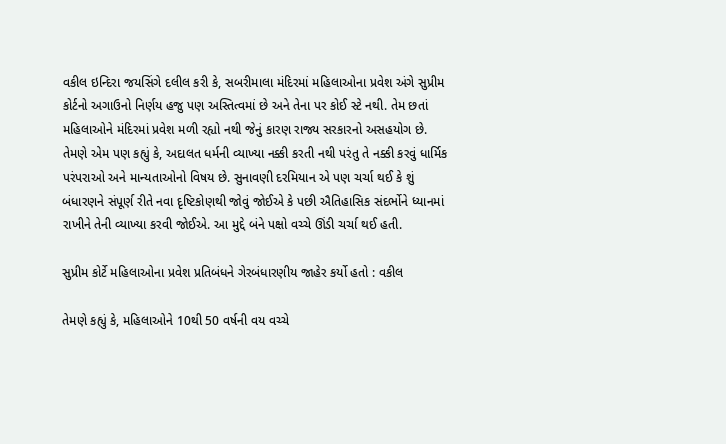વકીલ ઇન્દિરા જયસિંગે દલીલ કરી કે, સબરીમાલા મંદિરમાં મહિલાઓના પ્રવેશ અંગે સુપ્રીમ કોર્ટનો અગાઉનો નિર્ણય હજુ પણ અસ્તિત્વમાં છે અને તેના પર કોઈ સ્ટે નથી. તેમ છતાં મહિલાઓને મંદિરમાં પ્રવેશ મળી રહ્યો નથી જેનું કારણ રાજ્ય સરકારનો અસહયોગ છે. તેમણે એમ પણ કહ્યું કે, અદાલત ધર્મની વ્યાખ્યા નક્કી કરતી નથી પરંતુ તે નક્કી કરવું ધાર્મિક પરંપરાઓ અને માન્યતાઓનો વિષય છે. સુનાવણી દરમિયાન એ પણ ચર્ચા થઈ કે શું બંધારણને સંપૂર્ણ રીતે નવા દૃષ્ટિકોણથી જોવું જોઈએ કે પછી ઐતિહાસિક સંદર્ભોને ધ્યાનમાં રાખીને તેની વ્યાખ્યા કરવી જોઈએ. આ મુદ્દે બંને પક્ષો વચ્ચે ઊંડી ચર્ચા થઈ હતી.

સુપ્રીમ કોર્ટે મહિલાઓના પ્રવેશ પ્રતિબંધને ગેરબંધારણીય જાહેર કર્યો હતો : વકીલ

તેમણે કહ્યું કે, મહિલાઓને 10થી 50 વર્ષની વય વચ્ચે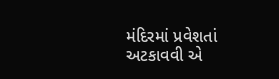મંદિરમાં પ્રવેશતાં અટકાવવી એ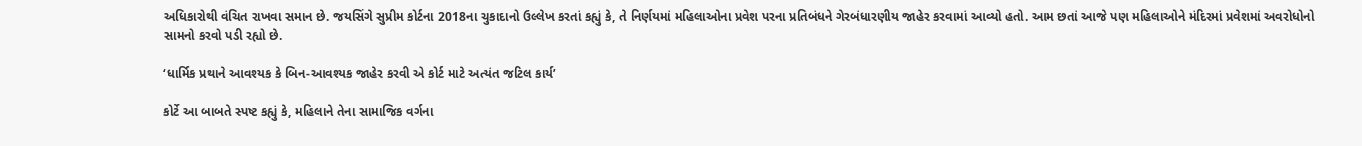અધિકારોથી વંચિત રાખવા સમાન છે. જયસિંગે સુપ્રીમ કોર્ટના 2018ના ચુકાદાનો ઉલ્લેખ કરતાં કહ્યું કે, તે નિર્ણયમાં મહિલાઓના પ્રવેશ પરના પ્રતિબંધને ગેરબંધારણીય જાહેર કરવામાં આવ્યો હતો. આમ છતાં આજે પણ મહિલાઓને મંદિરમાં પ્રવેશમાં અવરોધોનો સામનો કરવો પડી રહ્યો છે.

‘ધાર્મિક પ્રથાને આવશ્યક કે બિન-આવશ્યક જાહેર કરવી એ કોર્ટ માટે અત્યંત જટિલ કાર્ય’

કોર્ટે આ બાબતે સ્પષ્ટ કહ્યું કે, મહિલાને તેના સામાજિક વર્ગના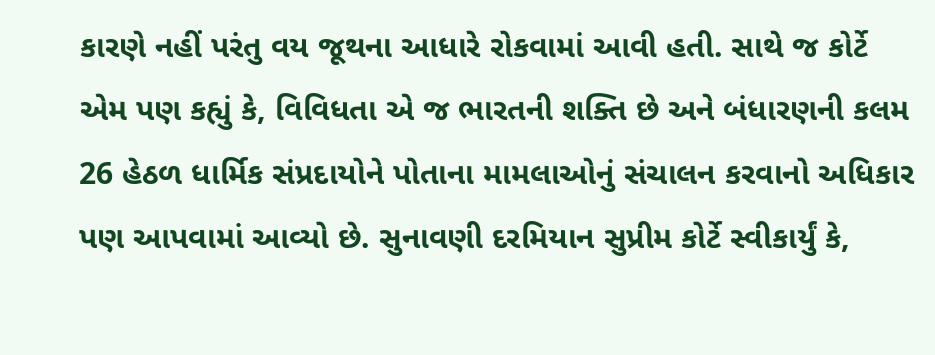કારણે નહીં પરંતુ વય જૂથના આધારે રોકવામાં આવી હતી. સાથે જ કોર્ટે એમ પણ કહ્યું કે, વિવિધતા એ જ ભારતની શક્તિ છે અને બંધારણની કલમ 26 હેઠળ ધાર્મિક સંપ્રદાયોને પોતાના મામલાઓનું સંચાલન કરવાનો અધિકાર પણ આપવામાં આવ્યો છે. સુનાવણી દરમિયાન સુપ્રીમ કોર્ટે સ્વીકાર્યું કે,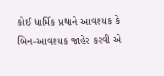કોઈ ધાર્મિક પ્રથાને આવશ્યક કે બિન-આવશ્યક જાહેર કરવી એ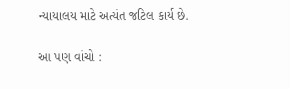ન્યાયાલય માટે અત્યંત જટિલ કાર્ય છે.

આ પણ વાંચો :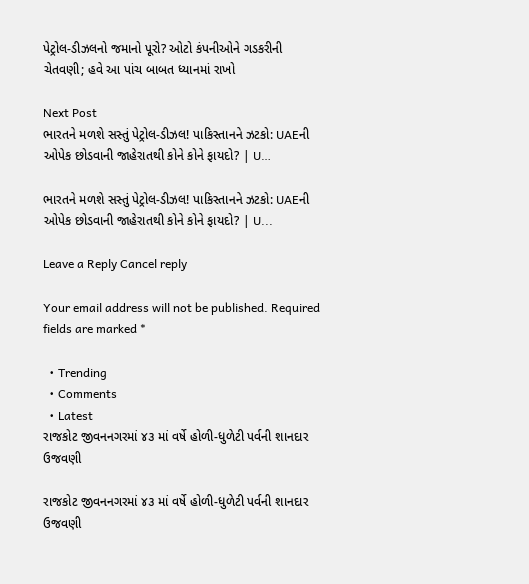પેટ્રોલ-ડીઝલનો જમાનો પૂરો? ઓટો કંપનીઓને ગડકરીની ચેતવણી; હવે આ પાંચ બાબત ધ્યાનમાં રાખો

Next Post
ભારતને મળશે સસ્તું પેટ્રોલ-ડીઝલ! પાકિસ્તાનને ઝટકો: UAEની ઓપેક છોડવાની જાહેરાતથી કોને કોને ફાયદો? | U…

ભારતને મળશે સસ્તું પેટ્રોલ-ડીઝલ! પાકિસ્તાનને ઝટકો: UAEની ઓપેક છોડવાની જાહેરાતથી કોને કોને ફાયદો? | U...

Leave a Reply Cancel reply

Your email address will not be published. Required fields are marked *

  • Trending
  • Comments
  • Latest
રાજકોટ જીવનનગરમાં ૪૩ માં વર્ષે હોળી-ધુળેટી પર્વની શાનદાર ઉજવણી

રાજકોટ જીવનનગરમાં ૪૩ માં વર્ષે હોળી-ધુળેટી પર્વની શાનદાર ઉજવણી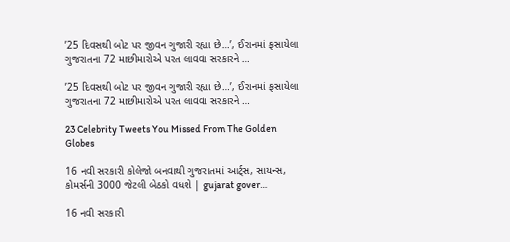’25 દિવસથી બોટ પર જીવન ગુજારી રહ્યા છે…’, ઈરાનમાં ફસાયેલા ગુજરાતના 72 માછીમારોએ પરત લાવવા સરકારને …

’25 દિવસથી બોટ પર જીવન ગુજારી રહ્યા છે…’, ઈરાનમાં ફસાયેલા ગુજરાતના 72 માછીમારોએ પરત લાવવા સરકારને …

23 Celebrity Tweets You Missed From The Golden Globes

16 નવી સરકારી કોલેજો બનવાથી ગુજરાતમાં આર્ટ્સ, સાયન્સ, કોમર્સની 3000 જેટલી બેઠકો વધશે | gujarat gover…

16 નવી સરકારી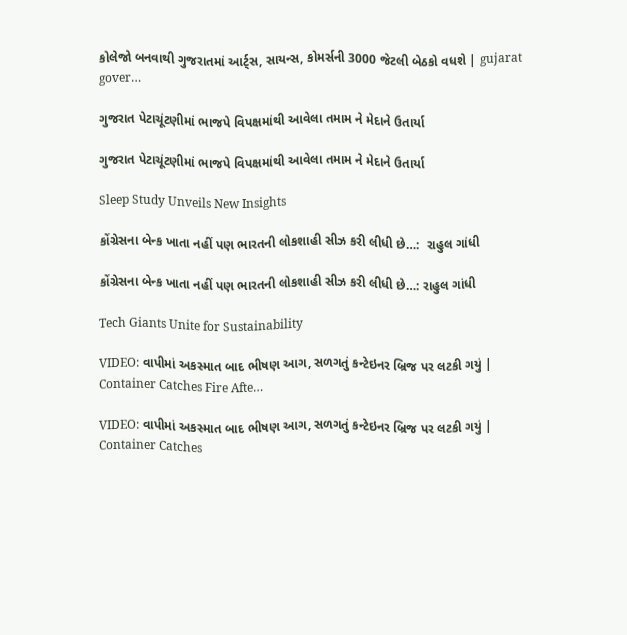કોલેજો બનવાથી ગુજરાતમાં આર્ટ્સ, સાયન્સ, કોમર્સની 3000 જેટલી બેઠકો વધશે | gujarat gover…

ગુજરાત પેટાચૂંટણીમાં ભાજપે વિપક્ષમાંથી આવેલા તમામ ને મેદાને ઉતાર્યા

ગુજરાત પેટાચૂંટણીમાં ભાજપે વિપક્ષમાંથી આવેલા તમામ ને મેદાને ઉતાર્યા

Sleep Study Unveils New Insights

કોંગ્રેસના બેન્ક ખાતા નહીં પણ ભારતની લોકશાહી સીઝ કરી લીધી છે…:  રાહુલ ગાંધી

કોંગ્રેસના બેન્ક ખાતા નહીં પણ ભારતની લોકશાહી સીઝ કરી લીધી છે…: રાહુલ ગાંધી

Tech Giants Unite for Sustainability

VIDEO: વાપીમાં અકસ્માત બાદ ભીષણ આગ, સળગતું કન્ટેઇનર બ્રિજ પર લટકી ગયું | Container Catches Fire Afte…

VIDEO: વાપીમાં અકસ્માત બાદ ભીષણ આગ, સળગતું કન્ટેઇનર બ્રિજ પર લટકી ગયું | Container Catches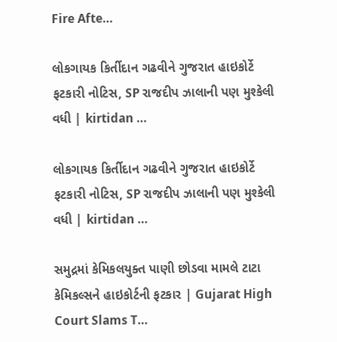Fire Afte…

લોકગાયક કિર્તીદાન ગઢવીને ગુજરાત હાઇકોર્ટે ફટકારી નોટિસ, SP રાજદીપ ઝાલાની પણ મુશ્કેલી વધી | kirtidan …

લોકગાયક કિર્તીદાન ગઢવીને ગુજરાત હાઇકોર્ટે ફટકારી નોટિસ, SP રાજદીપ ઝાલાની પણ મુશ્કેલી વધી | kirtidan …

સમુદ્રમાં કેમિકલયુક્ત પાણી છોડવા મામલે ટાટા કેમિકલ્સને હાઇકોર્ટની ફટકાર | Gujarat High Court Slams T…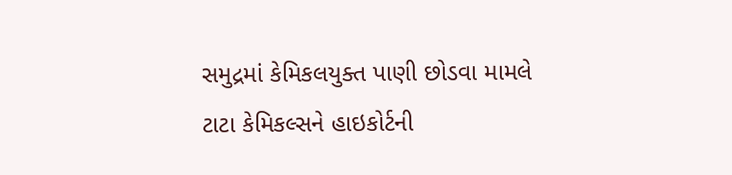સમુદ્રમાં કેમિકલયુક્ત પાણી છોડવા મામલે ટાટા કેમિકલ્સને હાઇકોર્ટની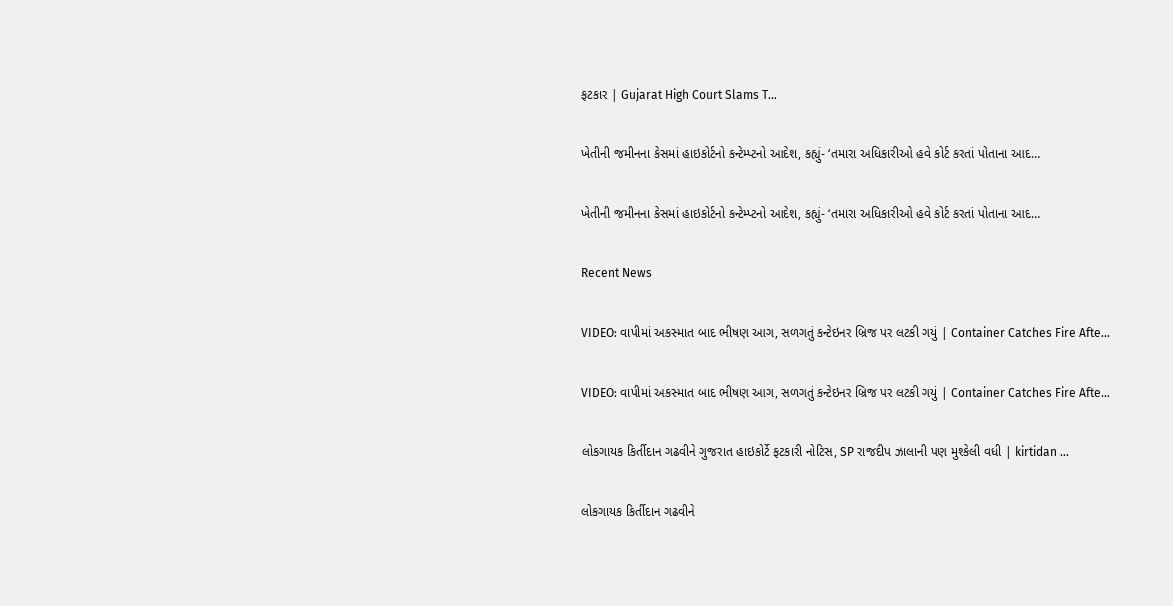ફટકાર | Gujarat High Court Slams T…

ખેતીની જમીનના કેસમાં હાઇકોર્ટનો કન્ટેમ્પ્ટનો આદેશ, કહ્યું- ‘તમારા અધિકારીઓ હવે કોર્ટ કરતાં પોતાના આદ…

ખેતીની જમીનના કેસમાં હાઇકોર્ટનો કન્ટેમ્પ્ટનો આદેશ, કહ્યું- ‘તમારા અધિકારીઓ હવે કોર્ટ કરતાં પોતાના આદ…

Recent News

VIDEO: વાપીમાં અકસ્માત બાદ ભીષણ આગ, સળગતું કન્ટેઇનર બ્રિજ પર લટકી ગયું | Container Catches Fire Afte…

VIDEO: વાપીમાં અકસ્માત બાદ ભીષણ આગ, સળગતું કન્ટેઇનર બ્રિજ પર લટકી ગયું | Container Catches Fire Afte…

લોકગાયક કિર્તીદાન ગઢવીને ગુજરાત હાઇકોર્ટે ફટકારી નોટિસ, SP રાજદીપ ઝાલાની પણ મુશ્કેલી વધી | kirtidan …

લોકગાયક કિર્તીદાન ગઢવીને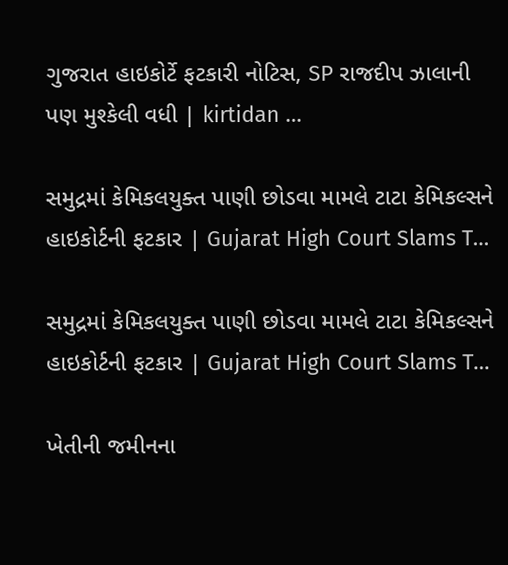ગુજરાત હાઇકોર્ટે ફટકારી નોટિસ, SP રાજદીપ ઝાલાની પણ મુશ્કેલી વધી | kirtidan …

સમુદ્રમાં કેમિકલયુક્ત પાણી છોડવા મામલે ટાટા કેમિકલ્સને હાઇકોર્ટની ફટકાર | Gujarat High Court Slams T…

સમુદ્રમાં કેમિકલયુક્ત પાણી છોડવા મામલે ટાટા કેમિકલ્સને હાઇકોર્ટની ફટકાર | Gujarat High Court Slams T…

ખેતીની જમીનના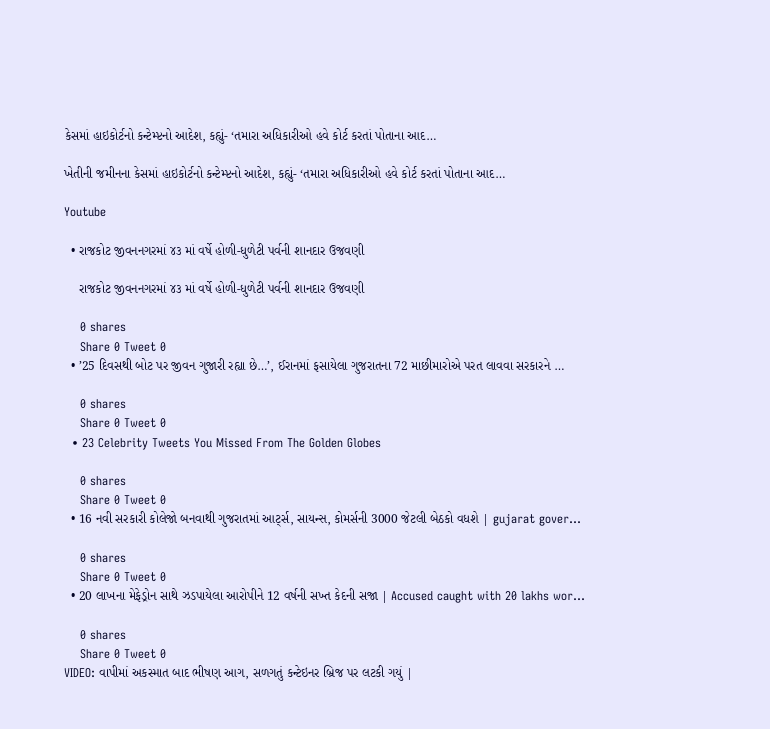કેસમાં હાઇકોર્ટનો કન્ટેમ્પ્ટનો આદેશ, કહ્યું- ‘તમારા અધિકારીઓ હવે કોર્ટ કરતાં પોતાના આદ…

ખેતીની જમીનના કેસમાં હાઇકોર્ટનો કન્ટેમ્પ્ટનો આદેશ, કહ્યું- ‘તમારા અધિકારીઓ હવે કોર્ટ કરતાં પોતાના આદ…

Youtube

  • રાજકોટ જીવનનગરમાં ૪૩ માં વર્ષે હોળી-ધુળેટી પર્વની શાનદાર ઉજવણી

    રાજકોટ જીવનનગરમાં ૪૩ માં વર્ષે હોળી-ધુળેટી પર્વની શાનદાર ઉજવણી

    0 shares
    Share 0 Tweet 0
  • ’25 દિવસથી બોટ પર જીવન ગુજારી રહ્યા છે…’, ઈરાનમાં ફસાયેલા ગુજરાતના 72 માછીમારોએ પરત લાવવા સરકારને …

    0 shares
    Share 0 Tweet 0
  • 23 Celebrity Tweets You Missed From The Golden Globes

    0 shares
    Share 0 Tweet 0
  • 16 નવી સરકારી કોલેજો બનવાથી ગુજરાતમાં આર્ટ્સ, સાયન્સ, કોમર્સની 3000 જેટલી બેઠકો વધશે | gujarat gover…

    0 shares
    Share 0 Tweet 0
  • 20 લાખના મેફેડ્રોન સાથે ઝડપાયેલા આરોપીને 12 વર્ષની સખ્ત કેદની સજા | Accused caught with 20 lakhs wor…

    0 shares
    Share 0 Tweet 0
VIDEO: વાપીમાં અકસ્માત બાદ ભીષણ આગ, સળગતું કન્ટેઇનર બ્રિજ પર લટકી ગયું |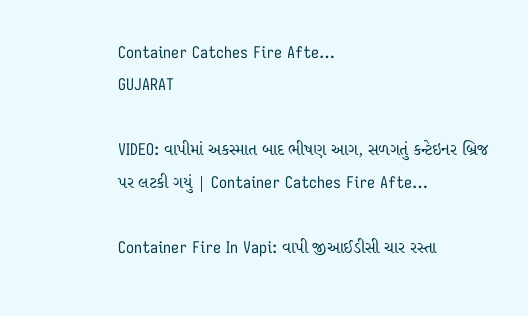Container Catches Fire Afte…
GUJARAT

VIDEO: વાપીમાં અકસ્માત બાદ ભીષણ આગ, સળગતું કન્ટેઇનર બ્રિજ પર લટકી ગયું | Container Catches Fire Afte…

Container Fire In Vapi: વાપી જીઆઈડીસી ચાર રસ્તા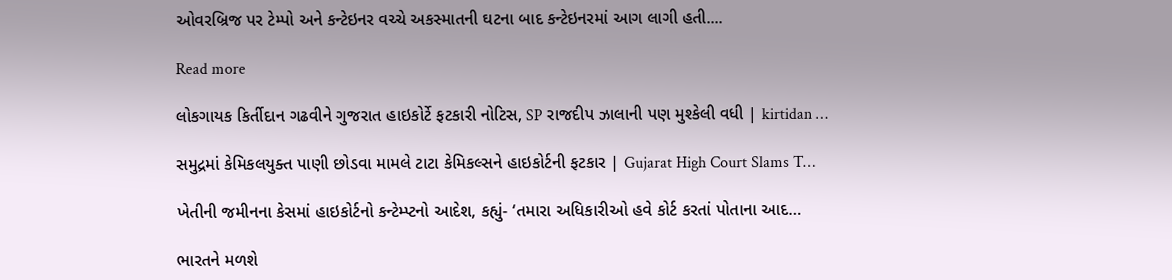ઓવરબ્રિજ પર ટેમ્પો અને કન્ટેઇનર વચ્ચે અકસ્માતની ઘટના બાદ કન્ટેઇનરમાં આગ લાગી હતી....

Read more

લોકગાયક કિર્તીદાન ગઢવીને ગુજરાત હાઇકોર્ટે ફટકારી નોટિસ, SP રાજદીપ ઝાલાની પણ મુશ્કેલી વધી | kirtidan …

સમુદ્રમાં કેમિકલયુક્ત પાણી છોડવા મામલે ટાટા કેમિકલ્સને હાઇકોર્ટની ફટકાર | Gujarat High Court Slams T…

ખેતીની જમીનના કેસમાં હાઇકોર્ટનો કન્ટેમ્પ્ટનો આદેશ, કહ્યું- ‘તમારા અધિકારીઓ હવે કોર્ટ કરતાં પોતાના આદ…

ભારતને મળશે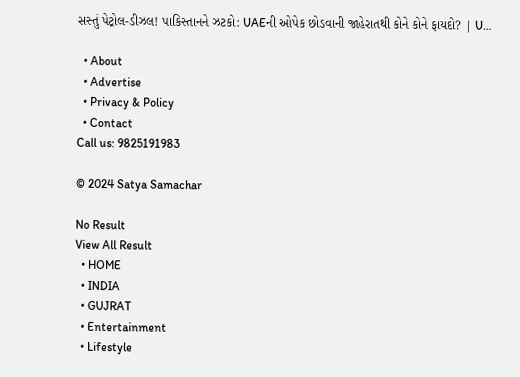સસ્તું પેટ્રોલ-ડીઝલ! પાકિસ્તાનને ઝટકો: UAEની ઓપેક છોડવાની જાહેરાતથી કોને કોને ફાયદો? | U…

  • About
  • Advertise
  • Privacy & Policy
  • Contact
Call us: 9825191983

© 2024 Satya Samachar

No Result
View All Result
  • HOME
  • INDIA
  • GUJRAT
  • Entertainment
  • Lifestyle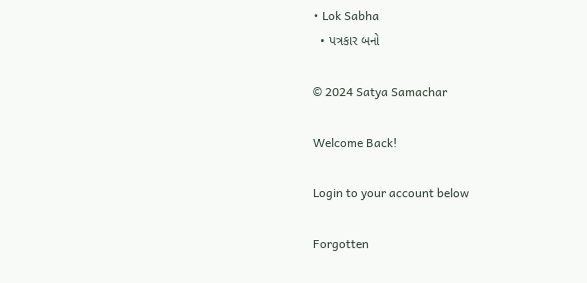• Lok Sabha
  • પત્રકાર બનો

© 2024 Satya Samachar

Welcome Back!

Login to your account below

Forgotten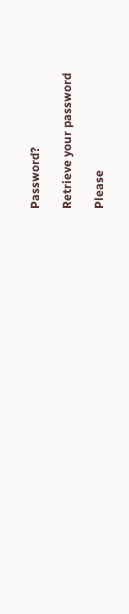Password?

Retrieve your password

Please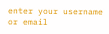enter your username or email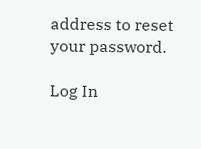address to reset your password.

Log In